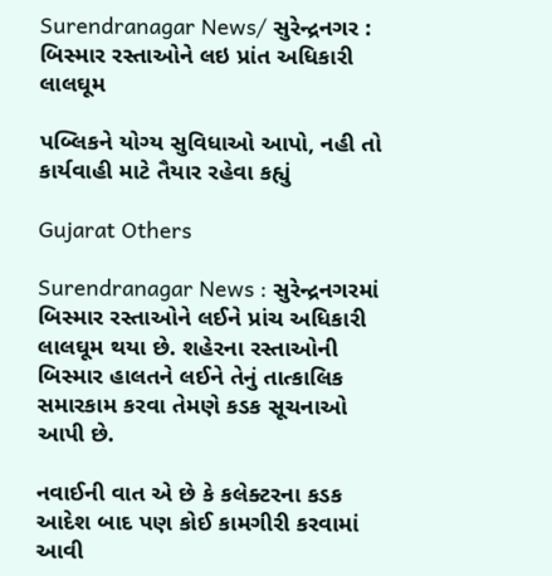Surendranagar News/ સુરેન્દ્રનગર : બિસ્માર રસ્તાઓને લઇ પ્રાંત અધિકારી લાલઘૂમ

પબ્લિકને યોગ્ય સુવિધાઓ આપો, નહી તો કાર્યવાહી માટે તૈયાર રહેવા કહ્યું

Gujarat Others

Surendranagar News : સુરેન્દ્રનગરમાં બિસ્માર રસ્તાઓને લઈને પ્રાંચ અધિકારી લાલઘૂમ થયા છે. શહેરના રસ્તાઓની બિસ્માર હાલતને લઈને તેનું તાત્કાલિક સમારકામ કરવા તેમણે કડક સૂચનાઓ આપી છે.

નવાઈની વાત એ છે કે કલેક્ટરના કડક આદેશ બાદ પણ કોઈ કામગીરી કરવામાં આવી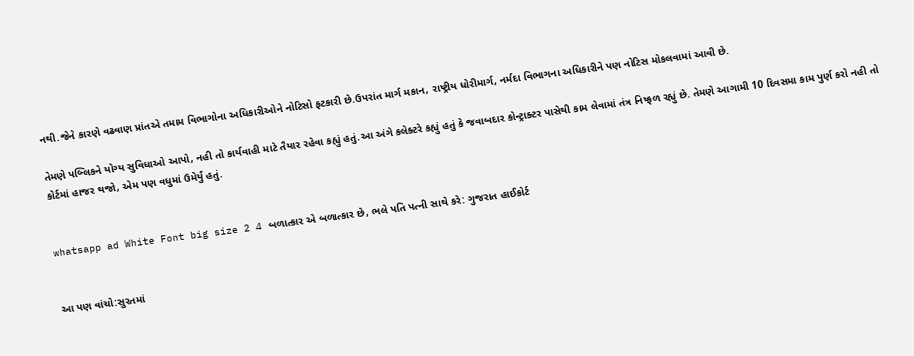નથી.જેને કારણે વઢવાણ પ્રાંતએ તમામ વિભાગોના અધિકારીઓને નોટિસો ફટકારી છે.ઉપરાંત માર્ગ મકાન, રાષ્ટ્રીય ધોરીમાર્ગ, નર્મદા વિભાગના અધિકારીને પણ નોટિસ મોકલવામાં આવી છે.

તેમણે પબ્લિકને યોગ્ય સુવિધાઓ આપો, નહી તો કાર્યવાહી માટે તૈયાર રહેવા કહ્યું હતું.આ અંગે કલેક્ટરે કહ્યું હતું કે જવાબદાર કોન્ટ્રાક્ટર પાસેથી કામ લેવામાં તંત્ર નિષ્ફળ રહ્યું છે. તેમણે આગામી 10 દિવસમા કામ પુર્ણ કરો નહી તો કોર્ટમાં હાજર થજો, એમ પણ વધુમાં ઉમેર્યું હતું.


whatsapp ad White Font big size 2 4 બળાત્કાર એ બળાત્કાર છે, ભલે પતિ પત્ની સાથે કરે: ગુજરાત હાઈકોર્ટ


આ પણ વાંચો:સુરતમાં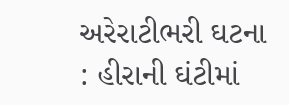અરેરાટીભરી ઘટના : હીરાની ઘંટીમાં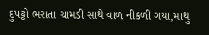દુપટ્ટો ભરાતા ચામડી સાથે વાળ નીકળી ગયા,માથુ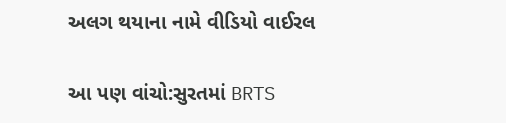અલગ થયાના નામે વીડિયો વાઈરલ

આ પણ વાંચો:સુરતમાં BRTS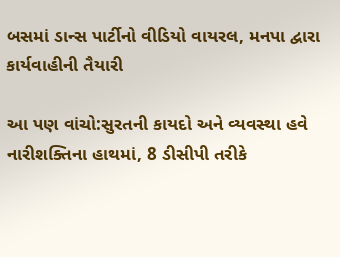બસમાં ડાન્સ પાર્ટીનો વીડિયો વાયરલ, મનપા દ્વારા કાર્યવાહીની તૈયારી

આ પણ વાંચો:સુરતની કાયદો અને વ્યવસ્થા હવે નારીશક્તિના હાથમાં, 8 ડીસીપી તરીકે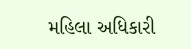મહિલા અધિકારી